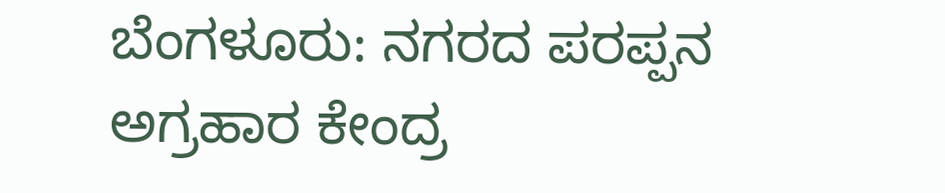ಬೆಂಗಳೂರು: ನಗರದ ಪರಪ್ಪನ ಅಗ್ರಹಾರ ಕೇಂದ್ರ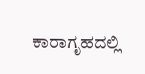ಕಾರಾಗೃಹದಲ್ಲಿ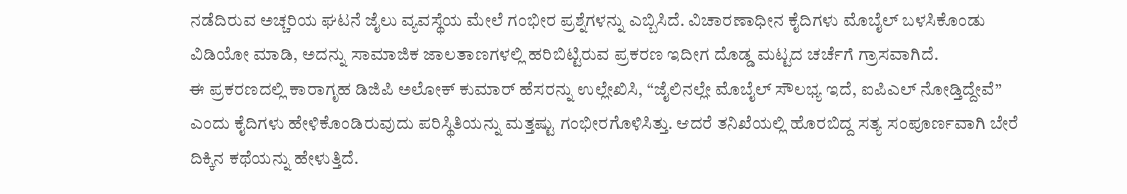ನಡೆದಿರುವ ಅಚ್ಚರಿಯ ಘಟನೆ ಜೈಲು ವ್ಯವಸ್ಥೆಯ ಮೇಲೆ ಗಂಭೀರ ಪ್ರಶ್ನೆಗಳನ್ನು ಎಬ್ಬಿಸಿದೆ. ವಿಚಾರಣಾಧೀನ ಕೈದಿಗಳು ಮೊಬೈಲ್ ಬಳಸಿಕೊಂಡು ವಿಡಿಯೋ ಮಾಡಿ, ಅದನ್ನು ಸಾಮಾಜಿಕ ಜಾಲತಾಣಗಳಲ್ಲಿ ಹರಿಬಿಟ್ಟಿರುವ ಪ್ರಕರಣ ಇದೀಗ ದೊಡ್ಡ ಮಟ್ಟದ ಚರ್ಚೆಗೆ ಗ್ರಾಸವಾಗಿದೆ.
ಈ ಪ್ರಕರಣದಲ್ಲಿ ಕಾರಾಗೃಹ ಡಿಜಿಪಿ ಅಲೋಕ್ ಕುಮಾರ್ ಹೆಸರನ್ನು ಉಲ್ಲೇಖಿಸಿ, “ಜೈಲಿನಲ್ಲೇ ಮೊಬೈಲ್ ಸೌಲಭ್ಯ ಇದೆ, ಐಪಿಎಲ್ ನೋಡ್ತಿದ್ದೇವೆ” ಎಂದು ಕೈದಿಗಳು ಹೇಳಿಕೊಂಡಿರುವುದು ಪರಿಸ್ಥಿತಿಯನ್ನು ಮತ್ತಷ್ಟು ಗಂಭೀರಗೊಳಿಸಿತ್ತು. ಆದರೆ ತನಿಖೆಯಲ್ಲಿ ಹೊರಬಿದ್ದ ಸತ್ಯ ಸಂಪೂರ್ಣವಾಗಿ ಬೇರೆ ದಿಕ್ಕಿನ ಕಥೆಯನ್ನು ಹೇಳುತ್ತಿದೆ.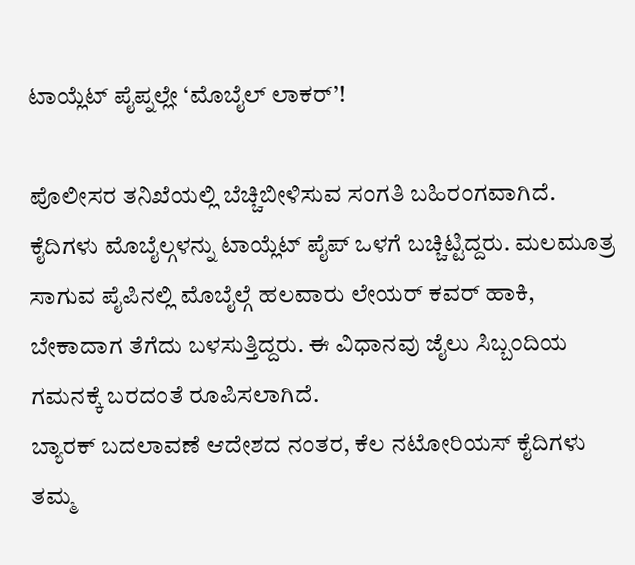ಟಾಯ್ಲೆಟ್ ಪೈಪ್ನಲ್ಲೇ ‘ಮೊಬೈಲ್ ಲಾಕರ್’!

ಪೊಲೀಸರ ತನಿಖೆಯಲ್ಲಿ ಬೆಚ್ಚಿಬೀಳಿಸುವ ಸಂಗತಿ ಬಹಿರಂಗವಾಗಿದೆ. ಕೈದಿಗಳು ಮೊಬೈಲ್ಗಳನ್ನು ಟಾಯ್ಲೆಟ್ ಪೈಪ್ ಒಳಗೆ ಬಚ್ಚಿಟ್ಟಿದ್ದರು. ಮಲಮೂತ್ರ ಸಾಗುವ ಪೈಪಿನಲ್ಲಿ ಮೊಬೈಲ್ಗೆ ಹಲವಾರು ಲೇಯರ್ ಕವರ್ ಹಾಕಿ, ಬೇಕಾದಾಗ ತೆಗೆದು ಬಳಸುತ್ತಿದ್ದರು. ಈ ವಿಧಾನವು ಜೈಲು ಸಿಬ್ಬಂದಿಯ ಗಮನಕ್ಕೆ ಬರದಂತೆ ರೂಪಿಸಲಾಗಿದೆ.
ಬ್ಯಾರಕ್ ಬದಲಾವಣೆ ಆದೇಶದ ನಂತರ, ಕೆಲ ನಟೋರಿಯಸ್ ಕೈದಿಗಳು ತಮ್ಮ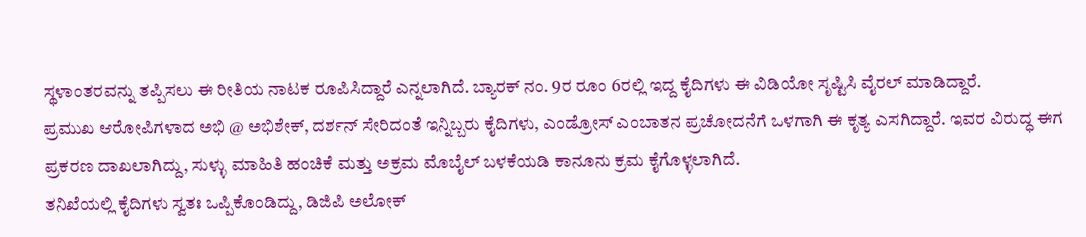ಸ್ಥಳಾಂತರವನ್ನು ತಪ್ಪಿಸಲು ಈ ರೀತಿಯ ನಾಟಕ ರೂಪಿಸಿದ್ದಾರೆ ಎನ್ನಲಾಗಿದೆ. ಬ್ಯಾರಕ್ ನಂ. 9ರ ರೂಂ 6ರಲ್ಲಿ ಇದ್ದ ಕೈದಿಗಳು ಈ ವಿಡಿಯೋ ಸೃಷ್ಟಿಸಿ ವೈರಲ್ ಮಾಡಿದ್ದಾರೆ.
ಪ್ರಮುಖ ಆರೋಪಿಗಳಾದ ಅಭಿ @ ಅಭಿಶೇಕ್, ದರ್ಶನ್ ಸೇರಿದಂತೆ ಇನ್ನಿಬ್ಬರು ಕೈದಿಗಳು, ಎಂಡ್ರೋಸ್ ಎಂಬಾತನ ಪ್ರಚೋದನೆಗೆ ಒಳಗಾಗಿ ಈ ಕೃತ್ಯ ಎಸಗಿದ್ದಾರೆ. ಇವರ ವಿರುದ್ಧ ಈಗ ಪ್ರಕರಣ ದಾಖಲಾಗಿದ್ದು, ಸುಳ್ಳು ಮಾಹಿತಿ ಹಂಚಿಕೆ ಮತ್ತು ಅಕ್ರಮ ಮೊಬೈಲ್ ಬಳಕೆಯಡಿ ಕಾನೂನು ಕ್ರಮ ಕೈಗೊಳ್ಳಲಾಗಿದೆ.
ತನಿಖೆಯಲ್ಲಿ ಕೈದಿಗಳು ಸ್ವತಃ ಒಪ್ಪಿಕೊಂಡಿದ್ದು, ಡಿಜಿಪಿ ಅಲೋಕ್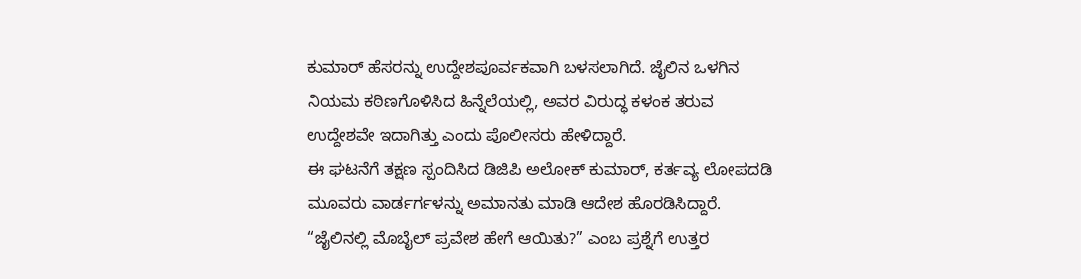ಕುಮಾರ್ ಹೆಸರನ್ನು ಉದ್ದೇಶಪೂರ್ವಕವಾಗಿ ಬಳಸಲಾಗಿದೆ. ಜೈಲಿನ ಒಳಗಿನ ನಿಯಮ ಕಠಿಣಗೊಳಿಸಿದ ಹಿನ್ನೆಲೆಯಲ್ಲಿ, ಅವರ ವಿರುದ್ಧ ಕಳಂಕ ತರುವ ಉದ್ದೇಶವೇ ಇದಾಗಿತ್ತು ಎಂದು ಪೊಲೀಸರು ಹೇಳಿದ್ದಾರೆ.
ಈ ಘಟನೆಗೆ ತಕ್ಷಣ ಸ್ಪಂದಿಸಿದ ಡಿಜಿಪಿ ಅಲೋಕ್ ಕುಮಾರ್, ಕರ್ತವ್ಯ ಲೋಪದಡಿ ಮೂವರು ವಾರ್ಡರ್ಗಳನ್ನು ಅಮಾನತು ಮಾಡಿ ಆದೇಶ ಹೊರಡಿಸಿದ್ದಾರೆ. “ಜೈಲಿನಲ್ಲಿ ಮೊಬೈಲ್ ಪ್ರವೇಶ ಹೇಗೆ ಆಯಿತು?” ಎಂಬ ಪ್ರಶ್ನೆಗೆ ಉತ್ತರ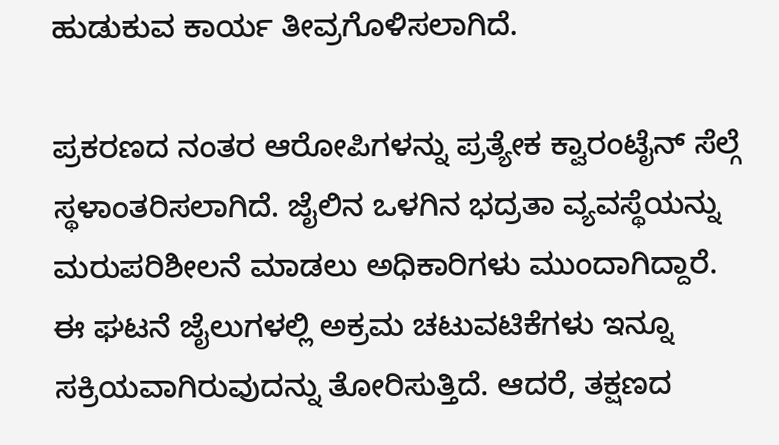ಹುಡುಕುವ ಕಾರ್ಯ ತೀವ್ರಗೊಳಿಸಲಾಗಿದೆ.

ಪ್ರಕರಣದ ನಂತರ ಆರೋಪಿಗಳನ್ನು ಪ್ರತ್ಯೇಕ ಕ್ವಾರಂಟೈನ್ ಸೆಲ್ಗೆ ಸ್ಥಳಾಂತರಿಸಲಾಗಿದೆ. ಜೈಲಿನ ಒಳಗಿನ ಭದ್ರತಾ ವ್ಯವಸ್ಥೆಯನ್ನು ಮರುಪರಿಶೀಲನೆ ಮಾಡಲು ಅಧಿಕಾರಿಗಳು ಮುಂದಾಗಿದ್ದಾರೆ.
ಈ ಘಟನೆ ಜೈಲುಗಳಲ್ಲಿ ಅಕ್ರಮ ಚಟುವಟಿಕೆಗಳು ಇನ್ನೂ ಸಕ್ರಿಯವಾಗಿರುವುದನ್ನು ತೋರಿಸುತ್ತಿದೆ. ಆದರೆ, ತಕ್ಷಣದ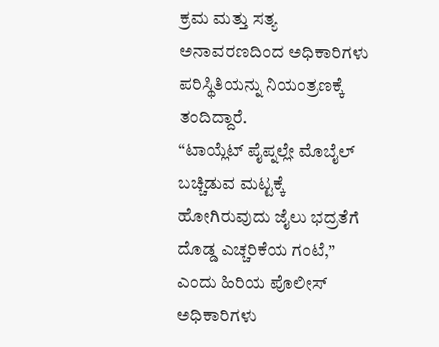ಕ್ರಮ ಮತ್ತು ಸತ್ಯ ಅನಾವರಣದಿಂದ ಅಧಿಕಾರಿಗಳು ಪರಿಸ್ಥಿತಿಯನ್ನು ನಿಯಂತ್ರಣಕ್ಕೆ ತಂದಿದ್ದಾರೆ.
“ಟಾಯ್ಲೆಟ್ ಪೈಪ್ನಲ್ಲೇ ಮೊಬೈಲ್ ಬಚ್ಚಿಡುವ ಮಟ್ಟಕ್ಕೆ ಹೋಗಿರುವುದು ಜೈಲು ಭದ್ರತೆಗೆ ದೊಡ್ಡ ಎಚ್ಚರಿಕೆಯ ಗಂಟೆ,” ಎಂದು ಹಿರಿಯ ಪೊಲೀಸ್ ಅಧಿಕಾರಿಗಳು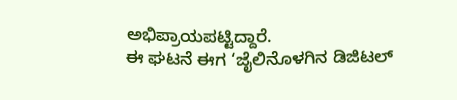ಅಭಿಪ್ರಾಯಪಟ್ಟಿದ್ದಾರೆ.
ಈ ಘಟನೆ ಈಗ ‘ಜೈಲಿನೊಳಗಿನ ಡಿಜಿಟಲ್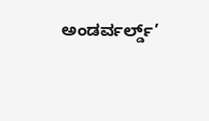ಅಂಡರ್ವರ್ಲ್ಡ್’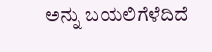ಅನ್ನು ಬಯಲಿಗೆಳೆದಿದೆ